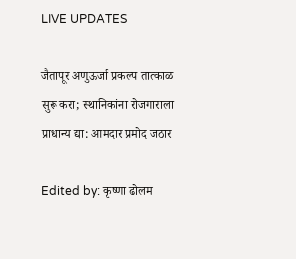LIVE UPDATES

जैतापूर अणुऊर्जा प्रकल्प तात्काळ सुरू करा; स्थानिकांना रोजगाराला प्राधान्य द्या: आमदार प्रमोद जठार

Edited by: कृष्णा ढोलम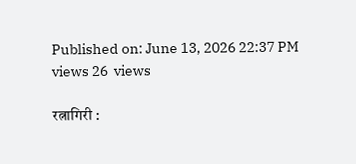Published on: June 13, 2026 22:37 PM
views 26  views

रत्नागिरी :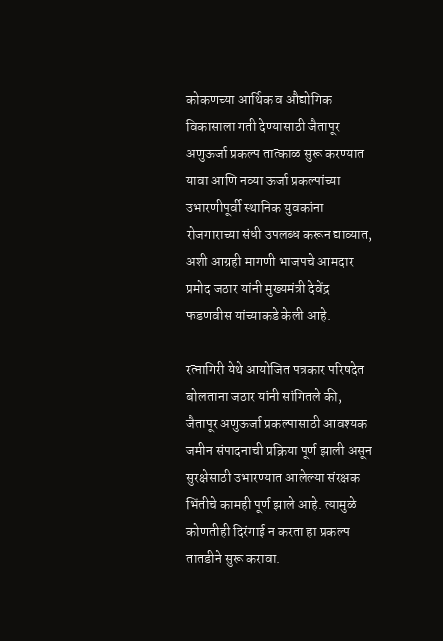कोकणच्या आर्थिक व औद्योगिक विकासाला गती देण्यासाठी जैतापूर अणुऊर्जा प्रकल्प तात्काळ सुरू करण्यात यावा आणि नव्या ऊर्जा प्रकल्पांच्या उभारणीपूर्वी स्थानिक युवकांना रोजगाराच्या संधी उपलब्ध करून द्याव्यात, अशी आग्रही मागणी भाजपचे आमदार प्रमोद जठार यांनी मुख्यमंत्री देवेंद्र फडणवीस यांच्याकडे केली आहे.

रत्नागिरी येथे आयोजित पत्रकार परिषदेत बोलताना जठार यांनी सांगितले की, जैतापूर अणुऊर्जा प्रकल्पासाठी आवश्यक जमीन संपादनाची प्रक्रिया पूर्ण झाली असून सुरक्षेसाठी उभारण्यात आलेल्या संरक्षक भिंतीचे कामही पूर्ण झाले आहे. त्यामुळे कोणतीही दिरंगाई न करता हा प्रकल्प तातडीने सुरू करावा.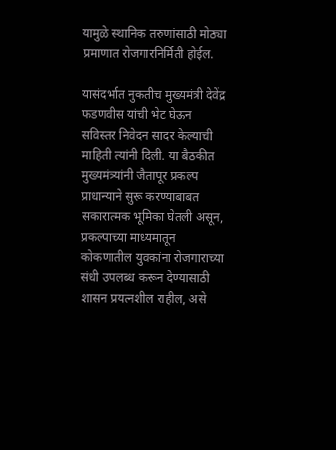यामुळे स्थानिक तरुणांसाठी मोठ्या प्रमाणात रोजगारनिर्मिती होईल.

यासंदर्भात नुकतीच मुख्यमंत्री देवेंद्र फडणवीस यांची भेट घेऊन सविस्तर निवेदन सादर केल्याची माहिती त्यांनी दिली. या बैठकीत मुख्यमंत्र्यांनी जैतापूर प्रकल्प प्राधान्याने सुरू करण्याबाबत सकारात्मक भूमिका घेतली असून, प्रकल्पाच्या माध्यमातून कोकणातील युवकांना रोजगाराच्या संधी उपलब्ध करून देण्यासाठी शासन प्रयत्नशील राहील, असे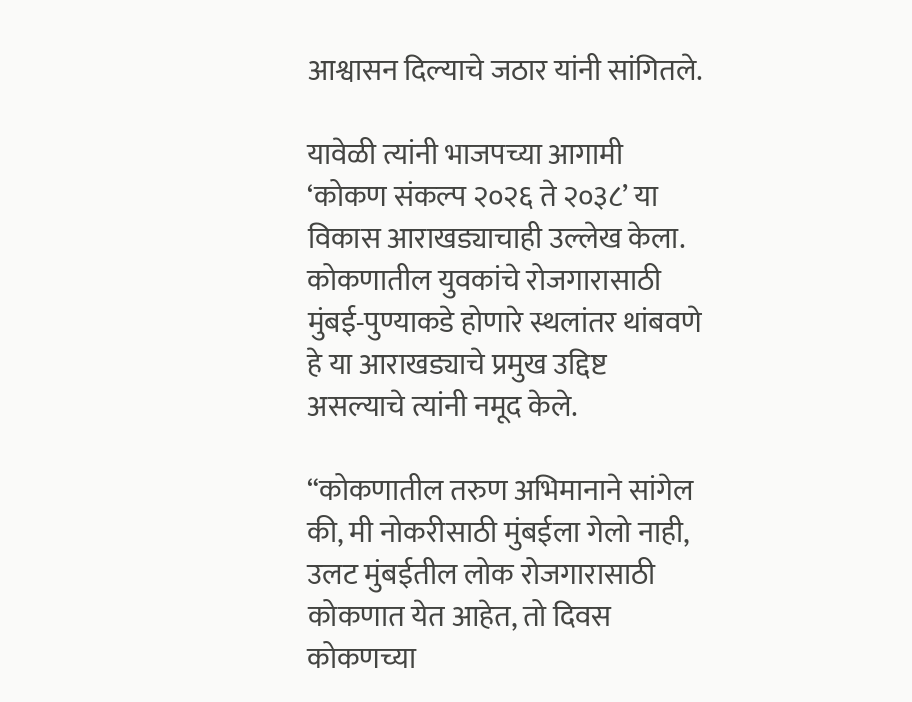आश्वासन दिल्याचे जठार यांनी सांगितले.

यावेळी त्यांनी भाजपच्या आगामी ‘कोकण संकल्प २०२६ ते २०३८’ या विकास आराखड्याचाही उल्लेख केला. कोकणातील युवकांचे रोजगारासाठी मुंबई-पुण्याकडे होणारे स्थलांतर थांबवणे हे या आराखड्याचे प्रमुख उद्दिष्ट असल्याचे त्यांनी नमूद केले.

“कोकणातील तरुण अभिमानाने सांगेल की, मी नोकरीसाठी मुंबईला गेलो नाही, उलट मुंबईतील लोक रोजगारासाठी कोकणात येत आहेत, तो दिवस कोकणच्या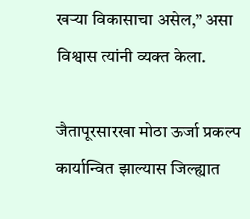खऱ्या विकासाचा असेल,” असा विश्वास त्यांनी व्यक्त केला.

जैतापूरसारखा मोठा ऊर्जा प्रकल्प कार्यान्वित झाल्यास जिल्ह्यात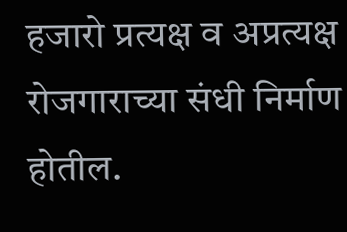हजारो प्रत्यक्ष व अप्रत्यक्ष रोजगाराच्या संधी निर्माण होतील.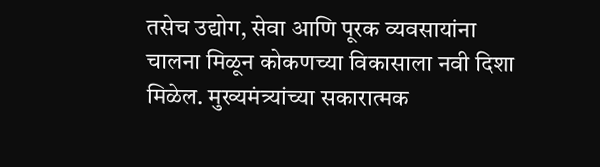तसेच उद्योग, सेवा आणि पूरक व्यवसायांना चालना मिळून कोकणच्या विकासाला नवी दिशा मिळेल. मुख्यमंत्र्यांच्या सकारात्मक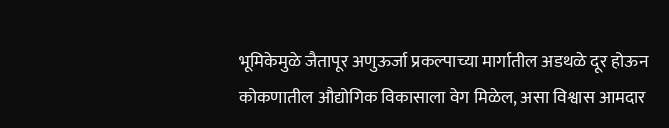भूमिकेमुळे जैतापूर अणुऊर्जा प्रकल्पाच्या मार्गातील अडथळे दूर होऊन कोकणातील औद्योगिक विकासाला वेग मिळेल, असा विश्वास आमदार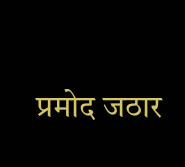प्रमोद जठार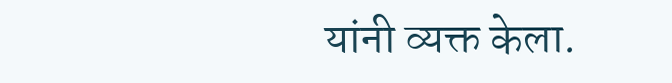यांनी व्यक्त केला.